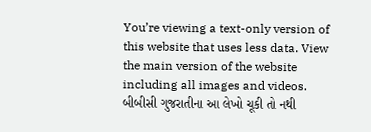You’re viewing a text-only version of this website that uses less data. View the main version of the website including all images and videos.
બીબીસી ગુજરાતીના આ લેખો ચૂકી તો નથી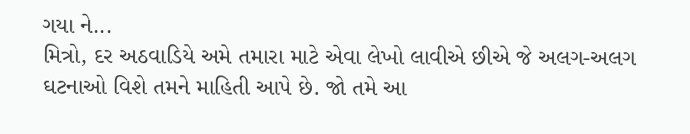ગયા ને...
મિત્રો, દર અઠવાડિયે અમે તમારા માટે એવા લેખો લાવીએ છીએ જે અલગ-અલગ ઘટનાઓ વિશે તમને માહિતી આપે છે. જો તમે આ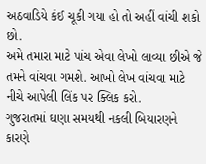અઠવાડિયે કંઈ ચૂકી ગયા હો તો અહીં વાંચી શકો છો.
અમે તમારા માટે પાંચ એવા લેખો લાવ્યા છીએ જે તમને વાંચવા ગમશે. આખો લેખ વાંચવા માટે નીચે આપેલી લિંક પર ક્લિક કરો.
ગુજરાતમાં ઘણા સમયથી નકલી બિયારણને કારણે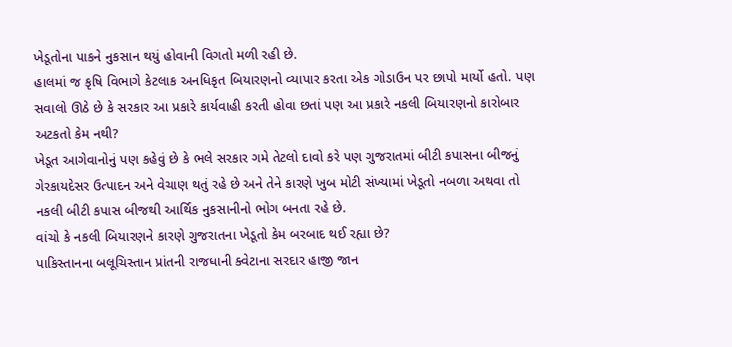ખેડૂતોના પાકને નુકસાન થયું હોવાની વિગતો મળી રહી છે.
હાલમાં જ કૃષિ વિભાગે કેટલાક અનધિકૃત બિયારણનો વ્યાપાર કરતા એક ગોડાઉન પર છાપો માર્યો હતો. પણ સવાલો ઊઠે છે કે સરકાર આ પ્રકારે કાર્યવાહી કરતી હોવા છતાં પણ આ પ્રકારે નકલી બિયારણનો કારોબાર અટકતો કેમ નથી?
ખેડૂત આગેવાનોનું પણ કહેવું છે કે ભલે સરકાર ગમે તેટલો દાવો કરે પણ ગુજરાતમાં બીટી કપાસના બીજનું ગેરકાયદેસર ઉત્પાદન અને વેચાણ થતું રહે છે અને તેને કારણે ખુબ મોટી સંખ્યામાં ખેડૂતો નબળા અથવા તો નકલી બીટી કપાસ બીજથી આર્થિક નુકસાનીનો ભોગ બનતા રહે છે.
વાંચો કે નકલી બિયારણને કારણે ગુજરાતના ખેડૂતો કેમ બરબાદ થઈ રહ્યા છે?
પાકિસ્તાનના બલૂચિસ્તાન પ્રાંતની રાજધાની ક્વેટાના સરદાર હાજી જાન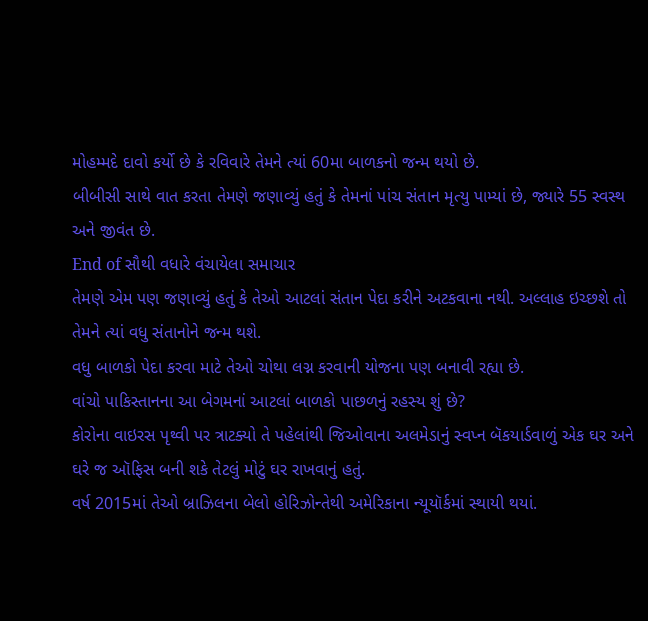મોહમ્મદે દાવો કર્યો છે કે રવિવારે તેમને ત્યાં 60મા બાળકનો જન્મ થયો છે.
બીબીસી સાથે વાત કરતા તેમણે જણાવ્યું હતું કે તેમનાં પાંચ સંતાન મૃત્યુ પામ્યાં છે, જ્યારે 55 સ્વસ્થ અને જીવંત છે.
End of સૌથી વધારે વંચાયેલા સમાચાર
તેમણે એમ પણ જણાવ્યું હતું કે તેઓ આટલાં સંતાન પેદા કરીને અટકવાના નથી. અલ્લાહ ઇચ્છશે તો તેમને ત્યાં વધુ સંતાનોને જન્મ થશે.
વધુ બાળકો પેદા કરવા માટે તેઓ ચોથા લગ્ન કરવાની યોજના પણ બનાવી રહ્યા છે.
વાંચો પાકિસ્તાનના આ બેગમનાં આટલાં બાળકો પાછળનું રહસ્ય શું છે?
કોરોના વાઇરસ પૃથ્વી પર ત્રાટક્યો તે પહેલાંથી જિઓવાના અલમેડાનું સ્વપ્ન બૅકયાર્ડવાળું એક ઘર અને ઘરે જ ઑફિસ બની શકે તેટલું મોટું ઘર રાખવાનું હતું.
વર્ષ 2015માં તેઓ બ્રાઝિલના બેલો હોરિઝોન્તેથી અમેરિકાના ન્યૂયૉર્કમાં સ્થાયી થયાં.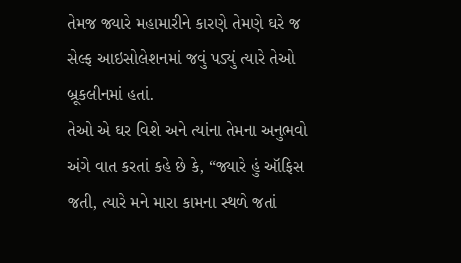તેમજ જ્યારે મહામારીને કારણે તેમણે ઘરે જ સેલ્ફ આઇસોલેશનમાં જવું પડ્યું ત્યારે તેઓ બ્રૂકલીનમાં હતાં.
તેઓ એ ઘર વિશે અને ત્યાંના તેમના અનુભવો અંગે વાત કરતાં કહે છે કે, “જ્યારે હું ઑફિસ જતી, ત્યારે મને મારા કામના સ્થળે જતાં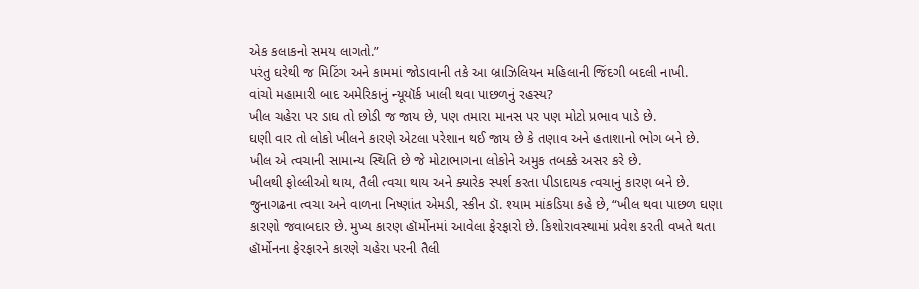એક કલાકનો સમય લાગતો.”
પરંતુ ઘરેથી જ મિટિંગ અને કામમાં જોડાવાની તકે આ બ્રાઝિલિયન મહિલાની જિંદગી બદલી નાખી.
વાંચો મહામારી બાદ અમેરિકાનું ન્યૂયૉર્ક ખાલી થવા પાછળનું રહસ્ય?
ખીલ ચહેરા પર ડાઘ તો છોડી જ જાય છે, પણ તમારા માનસ પર પણ મોટો પ્રભાવ પાડે છે.
ઘણી વાર તો લોકો ખીલને કારણે એટલા પરેશાન થઈ જાય છે કે તણાવ અને હતાશાનો ભોગ બને છે.
ખીલ એ ત્વચાની સામાન્ય સ્થિતિ છે જે મોટાભાગના લોકોને અમુક તબક્કે અસર કરે છે.
ખીલથી ફોલ્લીઓ થાય, તૈલી ત્વચા થાય અને ક્યારેક સ્પર્શ કરતા પીડાદાયક ત્વચાનું કારણ બને છે.
જુનાગઢના ત્વચા અને વાળના નિષ્ણાંત એમડી, સ્કીન ડૉ. શ્યામ માંકડિયા કહે છે, “ખીલ થવા પાછળ ઘણા કારણો જવાબદાર છે. મુખ્ય કારણ હૉર્મોનમાં આવેલા ફેરફારો છે. કિશોરાવસ્થામાં પ્રવેશ કરતી વખતે થતા હૉર્મોનના ફેરફારને કારણે ચહેરા પરની તૈલી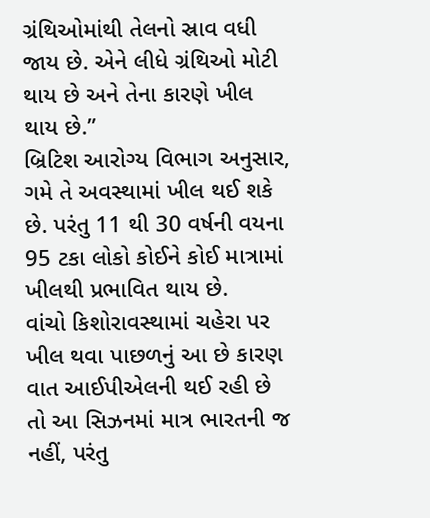ગ્રંથિઓમાંથી તેલનો સ્રાવ વધી જાય છે. એને લીધે ગ્રંથિઓ મોટી થાય છે અને તેના કારણે ખીલ થાય છે.”
બ્રિટિશ આરોગ્ય વિભાગ અનુસાર, ગમે તે અવસ્થામાં ખીલ થઈ શકે છે. પરંતુ 11 થી 30 વર્ષની વયના 95 ટકા લોકો કોઈને કોઈ માત્રામાં ખીલથી પ્રભાવિત થાય છે.
વાંચો કિશોરાવસ્થામાં ચહેરા પર ખીલ થવા પાછળનું આ છે કારણ
વાત આઈપીએલની થઈ રહી છે તો આ સિઝનમાં માત્ર ભારતની જ નહીં, પરંતુ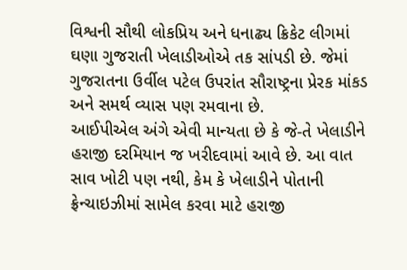વિશ્વની સૌથી લોકપ્રિય અને ધનાઢ્ય ક્રિકેટ લીગમાં ઘણા ગુજરાતી ખેલાડીઓએ તક સાંપડી છે. જેમાં ગુજરાતના ઉર્વીલ પટેલ ઉપરાંત સૌરાષ્ટ્રના પ્રેરક માંકડ અને સમર્થ વ્યાસ પણ રમવાના છે.
આઈપીએલ અંગે એવી માન્યતા છે કે જે-તે ખેલાડીને હરાજી દરમિયાન જ ખરીદવામાં આવે છે. આ વાત સાવ ખોટી પણ નથી, કેમ કે ખેલાડીને પોતાની ફ્રેન્ચાઇઝીમાં સામેલ કરવા માટે હરાજી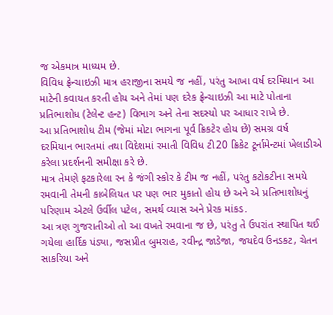જ એકમાત્ર માધ્યમ છે.
વિવિધ ફ્રેન્ચાઇઝી માત્ર હરાજીના સમયે જ નહીં, પરંતુ આખા વર્ષ દરમિયાન આ માટેની કવાયત કરતી હોય અને તેમાં પણ દરેક ફ્રેન્ચાઇઝી આ માટે પોતાના પ્રતિભાશોધ (ટેલેન્ટ હન્ટ) વિભાગ અને તેના સદસ્યો પર આધાર રાખે છે.
આ પ્રતિભાશોધ ટીમ (જેમાં મોટા ભાગના પૂર્વ ક્રિકટેર હોય છે) સમગ્ર વર્ષ દરમિયાન ભારતમાં તથા વિદેશમાં રમાતી વિવિધ ટી20 ક્રિકેટ ટૂર્નામેન્ટમાં ખેલાડીએ કરેલા પ્રદર્શનની સમીક્ષા કરે છે.
માત્ર તેમણે ફટકારેલા રન કે જંગી સ્કોર કે ટીમ જ નહીં, પરંતુ કટોકટીના સમયે રમવાની તેમની કાબેલિયત પર પણ ભાર મુકાતો હોય છે અને એ પ્રતિભાશોધનું પરિણામ એટલે ઉર્વીલ પટેલ, સમર્થ વ્યાસ અને પ્રેરક માંકડ.
આ ત્રણ ગુજરાતીઓ તો આ વખતે રમવાના જ છે, પરંતુ તે ઉપરાંત સ્થાપિત થઈ ગયેલા હાર્દિક પંડ્યા, જસપ્રીત બુમરાહ, રવીન્દ્ર જાડેજા, જયદેવ ઉનડકટ, ચેતન સાકરિયા અને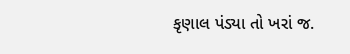કૃણાલ પંડ્યા તો ખરાં જ.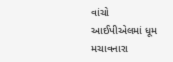વાંચો આઈપીએલમાં ધૂમ મચાવનારા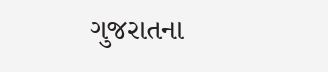ગુજરાતના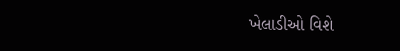ખેલાડીઓ વિશે